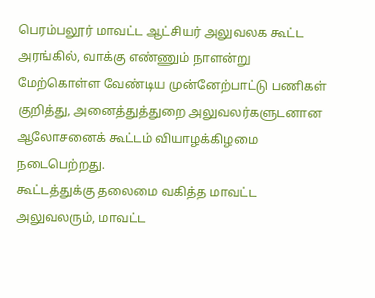பெரம்பலூர் மாவட்ட ஆட்சியர் அலுவலக கூட்ட அரங்கில், வாக்கு எண்ணும் நாளன்று மேற்கொள்ள வேண்டிய முன்னேற்பாட்டு பணிகள் குறித்து, அனைத்துத்துறை அலுவலர்களுடனான ஆலோசனைக் கூட்டம் வியாழக்கிழமை நடைபெற்றது.
கூட்டத்துக்கு தலைமை வகித்த மாவட்ட அலுவலரும், மாவட்ட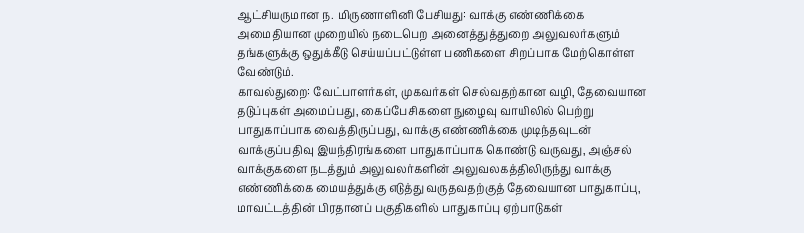ஆட்சியருமான ந. மிருணாளினி பேசியது: வாக்கு எண்ணிக்கை அமைதியான முறையில் நடைபெற அனைத்துத்துறை அலுவலர்களும் தங்களுக்கு ஒதுக்கீடு செய்யப்பட்டுள்ள பணிகளை சிறப்பாக மேற்கொள்ள வேண்டும்.
காவல்துறை: வேட்பாளர்கள், முகவர்கள் செல்வதற்கான வழி, தேவையான தடுப்புகள் அமைப்பது, கைப்பேசிகளை நுழைவு வாயிலில் பெற்று பாதுகாப்பாக வைத்திருப்பது, வாக்கு எண்ணிக்கை முடிந்தவுடன் வாக்குப்பதிவு இயந்திரங்களை பாதுகாப்பாக கொண்டு வருவது, அஞ்சல் வாக்குகளை நடத்தும் அலுவலர்களின் அலுவலகத்திலிருந்து வாக்கு எண்ணிக்கை மையத்துக்கு எடுத்து வருதவதற்குத் தேவையான பாதுகாப்பு, மாவட்டத்தின் பிரதானப் பகுதிகளில் பாதுகாப்பு ஏற்பாடுகள்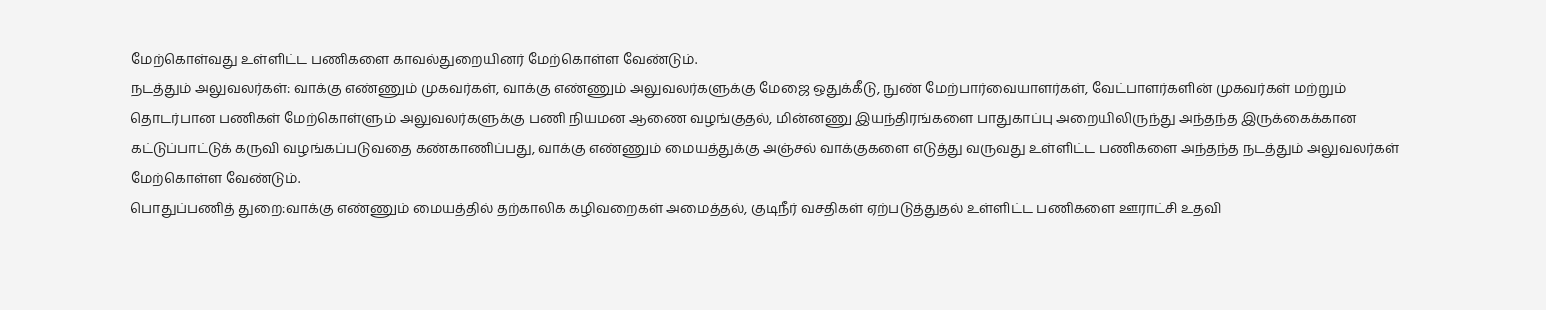மேற்கொள்வது உள்ளிட்ட பணிகளை காவல்துறையினர் மேற்கொள்ள வேண்டும்.
நடத்தும் அலுவலர்கள்: வாக்கு எண்ணும் முகவர்கள், வாக்கு எண்ணும் அலுவலர்களுக்கு மேஜை ஒதுக்கீடு, நுண் மேற்பார்வையாளர்கள், வேட்பாளர்களின் முகவர்கள் மற்றும் தொடர்பான பணிகள் மேற்கொள்ளும் அலுவலர்களுக்கு பணி நியமன ஆணை வழங்குதல், மின்னணு இயந்திரங்களை பாதுகாப்பு அறையிலிருந்து அந்தந்த இருக்கைக்கான கட்டுப்பாட்டுக் கருவி வழங்கப்படுவதை கண்காணிப்பது, வாக்கு எண்ணும் மையத்துக்கு அஞ்சல் வாக்குகளை எடுத்து வருவது உள்ளிட்ட பணிகளை அந்தந்த நடத்தும் அலுவலர்கள் மேற்கொள்ள வேண்டும்.
பொதுப்பணித் துறை:வாக்கு எண்ணும் மையத்தில் தற்காலிக கழிவறைகள் அமைத்தல், குடிநீர் வசதிகள் ஏற்படுத்துதல் உள்ளிட்ட பணிகளை ஊராட்சி உதவி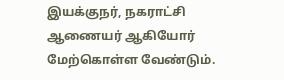இயக்குநர், நகராட்சி ஆணையர் ஆகியோர் மேற்கொள்ள வேண்டும்.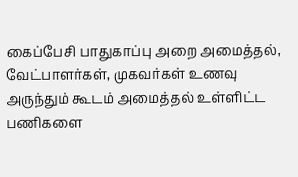கைப்பேசி பாதுகாப்பு அறை அமைத்தல், வேட்பாளர்கள், முகவர்கள் உணவு அருந்தும் கூடம் அமைத்தல் உள்ளிட்ட பணிகளை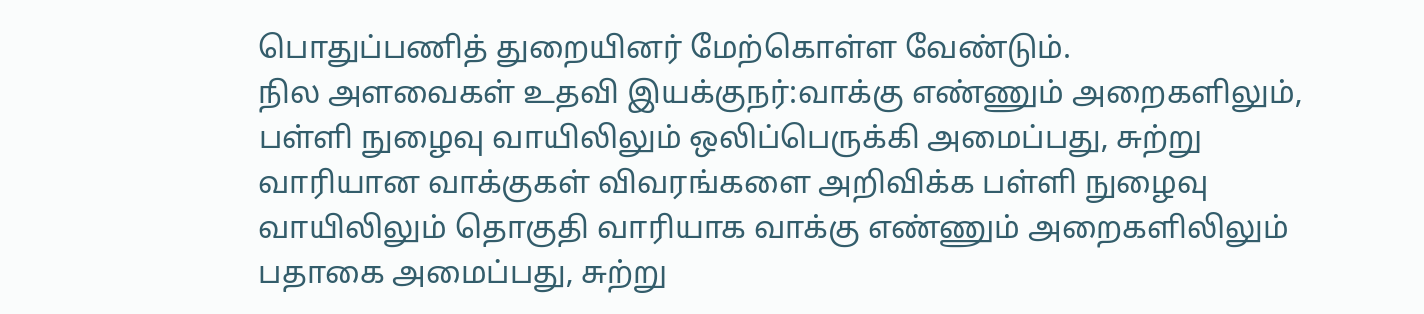பொதுப்பணித் துறையினர் மேற்கொள்ள வேண்டும்.
நில அளவைகள் உதவி இயக்குநர்:வாக்கு எண்ணும் அறைகளிலும், பள்ளி நுழைவு வாயிலிலும் ஒலிப்பெருக்கி அமைப்பது, சுற்று வாரியான வாக்குகள் விவரங்களை அறிவிக்க பள்ளி நுழைவு வாயிலிலும் தொகுதி வாரியாக வாக்கு எண்ணும் அறைகளிலிலும் பதாகை அமைப்பது, சுற்று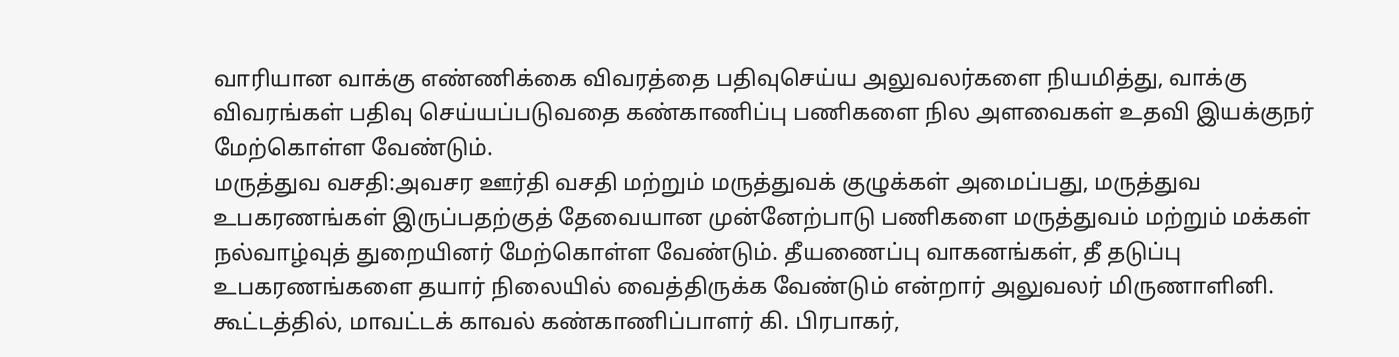வாரியான வாக்கு எண்ணிக்கை விவரத்தை பதிவுசெய்ய அலுவலர்களை நியமித்து, வாக்கு விவரங்கள் பதிவு செய்யப்படுவதை கண்காணிப்பு பணிகளை நில அளவைகள் உதவி இயக்குநர் மேற்கொள்ள வேண்டும்.
மருத்துவ வசதி:அவசர ஊர்தி வசதி மற்றும் மருத்துவக் குழுக்கள் அமைப்பது, மருத்துவ உபகரணங்கள் இருப்பதற்குத் தேவையான முன்னேற்பாடு பணிகளை மருத்துவம் மற்றும் மக்கள் நல்வாழ்வுத் துறையினர் மேற்கொள்ள வேண்டும். தீயணைப்பு வாகனங்கள், தீ தடுப்பு உபகரணங்களை தயார் நிலையில் வைத்திருக்க வேண்டும் என்றார் அலுவலர் மிருணாளினி.
கூட்டத்தில், மாவட்டக் காவல் கண்காணிப்பாளர் கி. பிரபாகர்,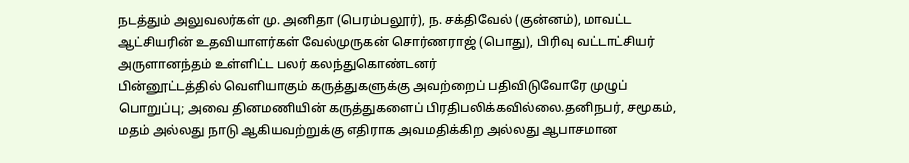நடத்தும் அலுவலர்கள் மு. அனிதா (பெரம்பலூர்), ந. சக்திவேல் (குன்னம்), மாவட்ட ஆட்சியரின் உதவியாளர்கள் வேல்முருகன் சொர்ணராஜ் (பொது), பிரிவு வட்டாட்சியர் அருளானந்தம் உள்ளிட்ட பலர் கலந்துகொண்டனர்
பின்னூட்டத்தில் வெளியாகும் கருத்துகளுக்கு அவற்றைப் பதிவிடுவோரே முழுப் பொறுப்பு; அவை தினமணியின் கருத்துகளைப் பிரதிபலிக்கவில்லை.தனிநபர், சமூகம், மதம் அல்லது நாடு ஆகியவற்றுக்கு எதிராக அவமதிக்கிற அல்லது ஆபாசமான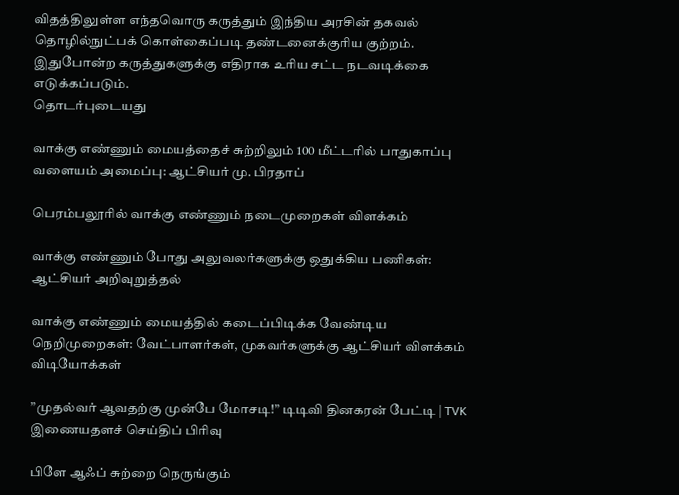விதத்திலுள்ள எந்தவொரு கருத்தும் இந்திய அரசின் தகவல் தொழில்நுட்பக் கொள்கைப்படி தண்டனைக்குரிய குற்றம். இதுபோன்ற கருத்துகளுக்கு எதிராக உரிய சட்ட நடவடிக்கை எடுக்கப்படும்.
தொடர்புடையது

வாக்கு எண்ணும் மையத்தைச் சுற்றிலும் 100 மீட்டரில் பாதுகாப்பு வளையம் அமைப்பு: ஆட்சியர் மு. பிரதாப்

பெரம்பலூரில் வாக்கு எண்ணும் நடைமுறைகள் விளக்கம்

வாக்கு எண்ணும் போது அலுவலர்களுக்கு ஒதுக்கிய பணிகள்: ஆட்சியர் அறிவுறுத்தல்

வாக்கு எண்ணும் மையத்தில் கடைப்பிடிக்க வேண்டிய நெறிமுறைகள்: வேட்பாளர்கள், முகவர்களுக்கு ஆட்சியர் விளக்கம்
விடியோக்கள்

”முதல்வர் ஆவதற்கு முன்பே மோசடி!” டிடிவி தினகரன் பேட்டி | TVK
இணையதளச் செய்திப் பிரிவு

பிளே ஆஃப் சுற்றை நெருங்கும்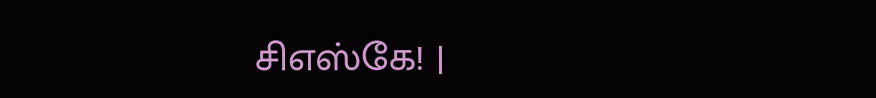சிஎஸ்கே! |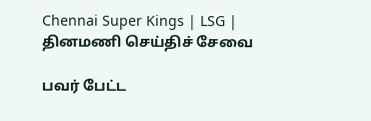Chennai Super Kings | LSG |
தினமணி செய்திச் சேவை

பவர் பேட்ட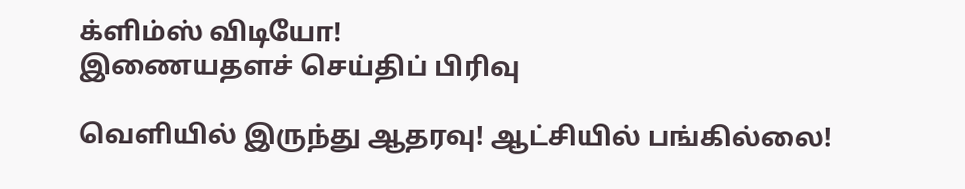க்ளிம்ஸ் விடியோ!
இணையதளச் செய்திப் பிரிவு

வெளியில் இருந்து ஆதரவு! ஆட்சியில் பங்கில்லை!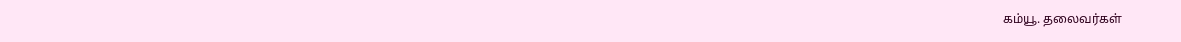கம்யூ. தலைவர்கள்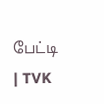பேட்டி | TVK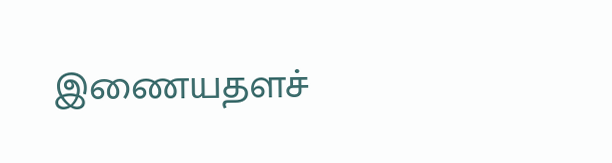இணையதளச்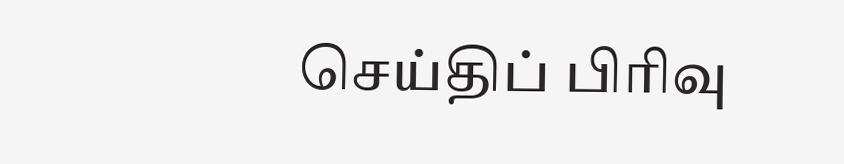செய்திப் பிரிவு